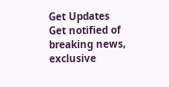Get Updates
Get notified of breaking news, exclusive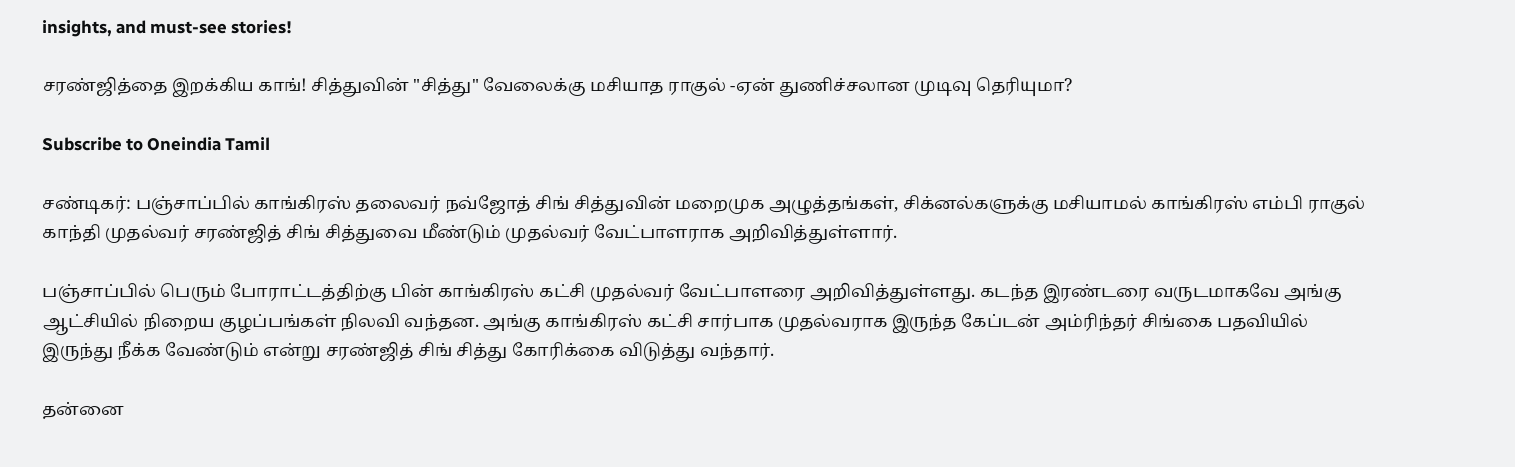insights, and must-see stories!

சரண்ஜித்தை இறக்கிய காங்! சித்துவின் "சித்து" வேலைக்கு மசியாத ராகுல் -ஏன் துணிச்சலான முடிவு தெரியுமா?

Subscribe to Oneindia Tamil

சண்டிகர்: பஞ்சாப்பில் காங்கிரஸ் தலைவர் நவ்ஜோத் சிங் சித்துவின் மறைமுக அழுத்தங்கள், சிக்னல்களுக்கு மசியாமல் காங்கிரஸ் எம்பி ராகுல் காந்தி முதல்வர் சரண்ஜித் சிங் சித்துவை மீண்டும் முதல்வர் வேட்பாளராக அறிவித்துள்ளார்.

பஞ்சாப்பில் பெரும் போராட்டத்திற்கு பின் காங்கிரஸ் கட்சி முதல்வர் வேட்பாளரை அறிவித்துள்ளது. கடந்த இரண்டரை வருடமாகவே அங்கு ஆட்சியில் நிறைய குழப்பங்கள் நிலவி வந்தன. அங்கு காங்கிரஸ் கட்சி சார்பாக முதல்வராக இருந்த கேப்டன் அம்ரிந்தர் சிங்கை பதவியில் இருந்து நீக்க வேண்டும் என்று சரண்ஜித் சிங் சித்து கோரிக்கை விடுத்து வந்தார்.

தன்னை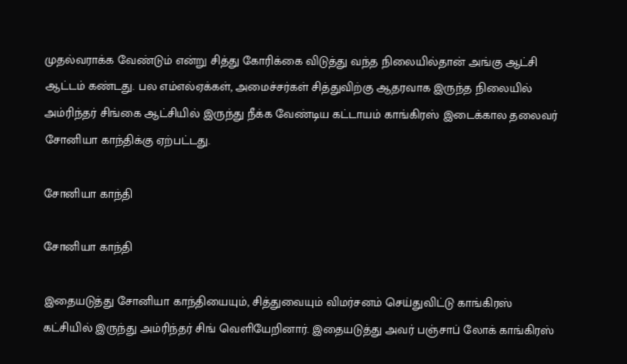முதல்வராக்க வேண்டும் என்று சித்து கோரிக்கை விடுத்து வந்த நிலையில்தான் அங்கு ஆட்சி ஆட்டம் கண்டது. பல எம்எல்ஏக்கள், அமைச்சர்கள் சித்துவிற்கு ஆதரவாக இருந்த நிலையில் அம்ரிந்தர் சிங்கை ஆட்சியில் இருந்து நீக்க வேண்டிய கட்டாயம் காங்கிரஸ் இடைக்கால தலைவர் சோனியா காந்திக்கு ஏற்பட்டது.

சோனியா காந்தி

சோனியா காந்தி

இதையடுத்து சோனியா காந்தியையும், சித்துவையும் விமர்சனம் செய்துவிட்டு காங்கிரஸ் கட்சியில் இருந்து அம்ரிந்தர் சிங் வெளியேறினார். இதையடுத்து அவர் பஞ்சாப் லோக் காங்கிரஸ்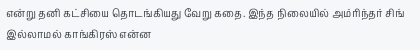என்று தனி கட்சியை தொடங்கியது வேறு கதை. இந்த நிலையில் அம்ரிந்தர் சிங் இல்லாமல் காங்கிரஸ் என்ன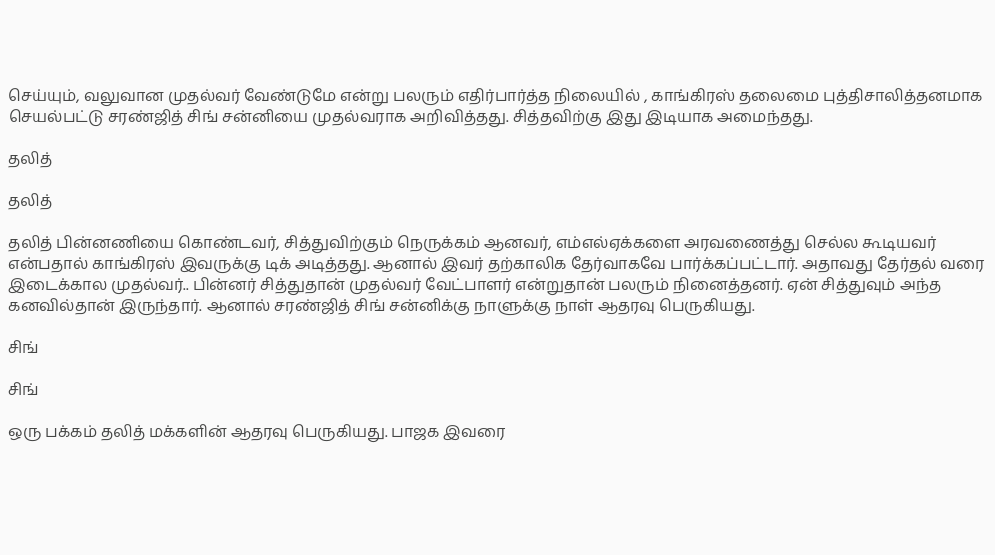செய்யும், வலுவான முதல்வர் வேண்டுமே என்று பலரும் எதிர்பார்த்த நிலையில் , காங்கிரஸ் தலைமை புத்திசாலித்தனமாக செயல்பட்டு சரண்ஜித் சிங் சன்னியை முதல்வராக அறிவித்தது. சித்தவிற்கு இது இடியாக அமைந்தது.

தலித்

தலித்

தலித் பின்னணியை கொண்டவர், சித்துவிற்கும் நெருக்கம் ஆனவர், எம்எல்ஏக்களை அரவணைத்து செல்ல கூடியவர் என்பதால் காங்கிரஸ் இவருக்கு டிக் அடித்தது. ஆனால் இவர் தற்காலிக தேர்வாகவே பார்க்கப்பட்டார். அதாவது தேர்தல் வரை இடைக்கால முதல்வர்.. பின்னர் சித்துதான் முதல்வர் வேட்பாளர் என்றுதான் பலரும் நினைத்தனர். ஏன் சித்துவும் அந்த கனவில்தான் இருந்தார். ஆனால் சரண்ஜித் சிங் சன்னிக்கு நாளுக்கு நாள் ஆதரவு பெருகியது.

சிங்

சிங்

ஒரு பக்கம் தலித் மக்களின் ஆதரவு பெருகியது. பாஜக இவரை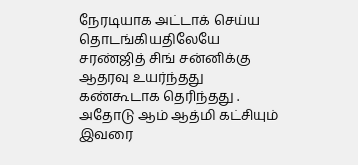நேரடியாக அட்டாக் செய்ய தொடங்கியதிலேயே சரண்ஜித் சிங் சன்னிக்கு ஆதரவு உயர்ந்தது கண்கூடாக தெரிந்தது . அதோடு ஆம் ஆத்மி கட்சியும் இவரை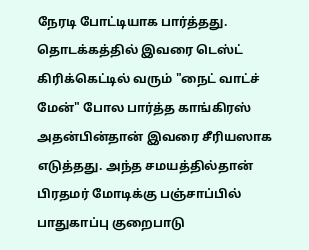நேரடி போட்டியாக பார்த்தது. தொடக்கத்தில் இவரை டெஸ்ட் கிரிக்கெட்டில் வரும் "நைட் வாட்ச் மேன்" போல பார்த்த காங்கிரஸ் அதன்பின்தான் இவரை சீரியஸாக எடுத்தது. அந்த சமயத்தில்தான் பிரதமர் மோடிக்கு பஞ்சாப்பில் பாதுகாப்பு குறைபாடு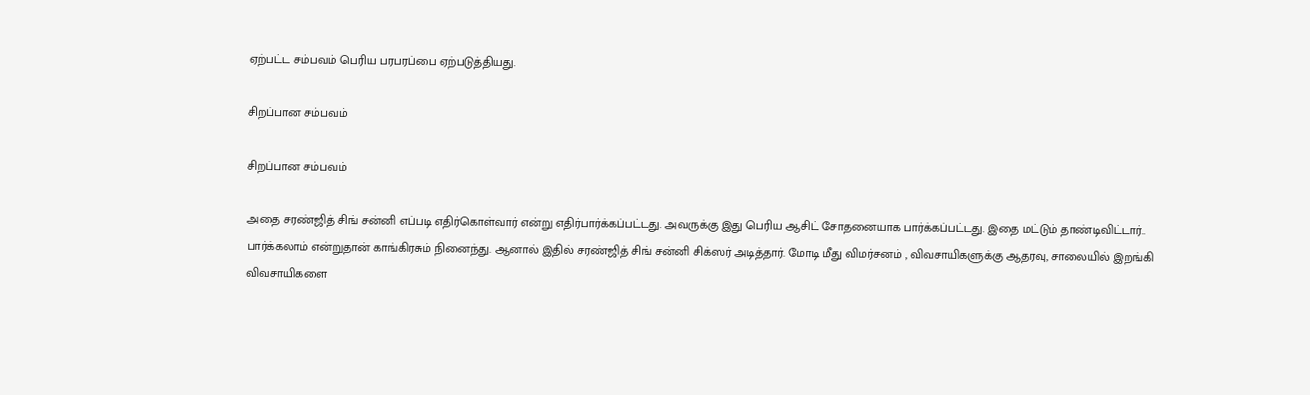ஏற்பட்ட சம்பவம் பெரிய பரபரப்பை ஏற்படுத்தியது.

சிறப்பான சம்பவம்

சிறப்பான சம்பவம்

அதை சரண்ஜித் சிங் சன்னி எப்படி எதிர்கொள்வார் என்று எதிர்பார்க்கப்பட்டது. அவருக்கு இது பெரிய ஆசிட் சோதனையாக பார்க்கப்பட்டது. இதை மட்டும் தாண்டிவிட்டார்.. பார்க்கலாம் என்றுதான் காங்கிரசும் நினைந்து. ஆனால் இதில் சரண்ஜித் சிங் சன்னி சிக்ஸர் அடித்தார். மோடி மீது விமர்சனம் , விவசாயிகளுக்கு ஆதரவு, சாலையில் இறங்கி விவசாயிகளை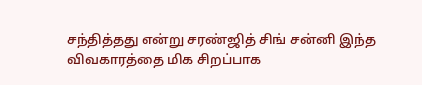சந்தித்தது என்று சரண்ஜித் சிங் சன்னி இந்த விவகாரத்தை மிக சிறப்பாக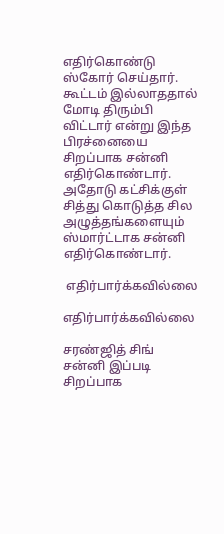எதிர்கொண்டு ஸ்கோர் செய்தார். கூட்டம் இல்லாததால் மோடி திரும்பி விட்டார் என்று இந்த பிரச்னையை சிறப்பாக சன்னி எதிர்கொண்டார். அதோடு கட்சிக்குள் சித்து கொடுத்த சில அழுத்தங்களையும் ஸ்மார்ட்டாக சன்னி எதிர்கொண்டார்.

 எதிர்பார்க்கவில்லை

எதிர்பார்க்கவில்லை

சரண்ஜித் சிங் சன்னி இப்படி சிறப்பாக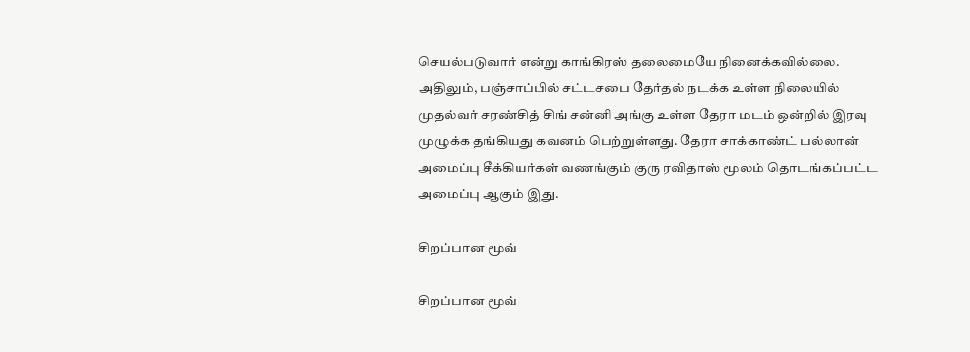செயல்படுவார் என்று காங்கிரஸ் தலைமையே நினைக்கவில்லை. அதிலும், பஞ்சாப்பில் சட்டசபை தேர்தல் நடக்க உள்ள நிலையில் முதல்வர் சரண்சித் சிங் சன்னி அங்கு உள்ள தேரா மடம் ஒன்றில் இரவு முழுக்க தங்கியது கவனம் பெற்றுள்ளது. தேரா சாக்காண்ட் பல்லான் அமைப்பு சீக்கியர்கள் வணங்கும் குரு ரவிதாஸ் மூலம் தொடங்கப்பட்ட அமைப்பு ஆகும் இது.

சிறப்பான மூவ்

சிறப்பான மூவ்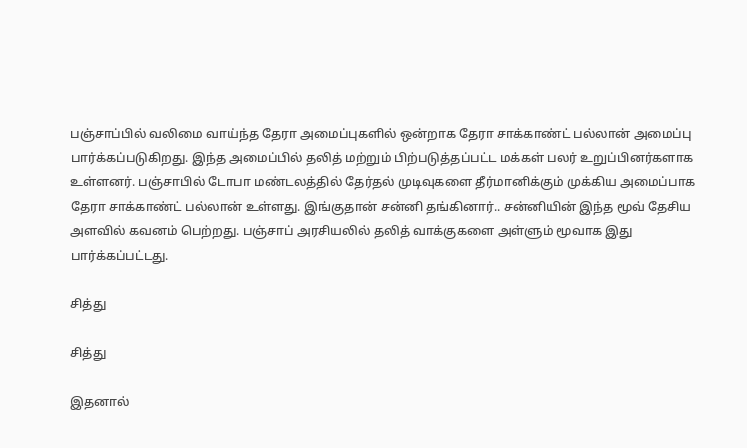பஞ்சாப்பில் வலிமை வாய்ந்த தேரா அமைப்புகளில் ஒன்றாக தேரா சாக்காண்ட் பல்லான் அமைப்பு பார்க்கப்படுகிறது. இந்த அமைப்பில் தலித் மற்றும் பிற்படுத்தப்பட்ட மக்கள் பலர் உறுப்பினர்களாக உள்ளனர். பஞ்சாபில் டோபா மண்டலத்தில் தேர்தல் முடிவுகளை தீர்மானிக்கும் முக்கிய அமைப்பாக தேரா சாக்காண்ட் பல்லான் உள்ளது. இங்குதான் சன்னி தங்கினார்.. சன்னியின் இந்த மூவ் தேசிய அளவில் கவனம் பெற்றது. பஞ்சாப் அரசியலில் தலித் வாக்குகளை அள்ளும் மூவாக இது பார்க்கப்பட்டது.

சித்து

சித்து

இதனால்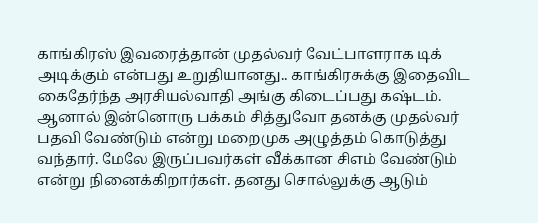காங்கிரஸ் இவரைத்தான் முதல்வர் வேட்பாளராக டிக் அடிக்கும் என்பது உறுதியானது.. காங்கிரசுக்கு இதைவிட கைதேர்ந்த அரசியல்வாதி அங்கு கிடைப்பது கஷ்டம். ஆனால் இன்னொரு பக்கம் சித்துவோ தனக்கு முதல்வர் பதவி வேண்டும் என்று மறைமுக அழுத்தம் கொடுத்து வந்தார். மேலே இருப்பவர்கள் வீக்கான சிஎம் வேண்டும் என்று நினைக்கிறார்கள். தனது சொல்லுக்கு ஆடும்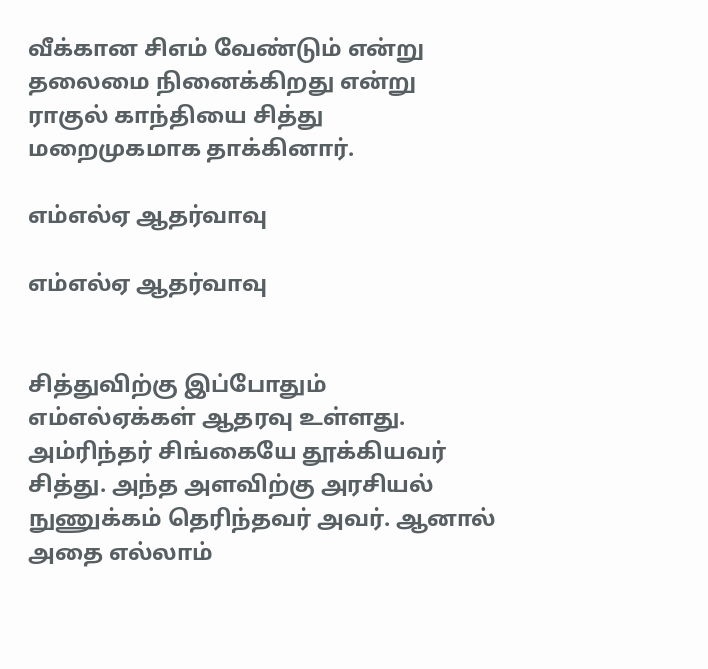வீக்கான சிஎம் வேண்டும் என்று தலைமை நினைக்கிறது என்று ராகுல் காந்தியை சித்து மறைமுகமாக தாக்கினார்.

எம்எல்ஏ ஆதர்வாவு

எம்எல்ஏ ஆதர்வாவு


சித்துவிற்கு இப்போதும் எம்எல்ஏக்கள் ஆதரவு உள்ளது. அம்ரிந்தர் சிங்கையே தூக்கியவர் சித்து. அந்த அளவிற்கு அரசியல் நுணுக்கம் தெரிந்தவர் அவர். ஆனால் அதை எல்லாம்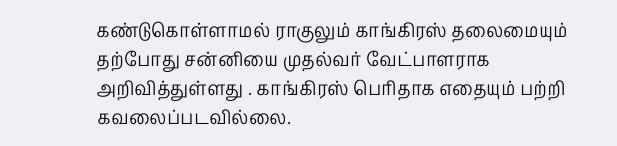கண்டுகொள்ளாமல் ராகுலும் காங்கிரஸ் தலைமையும் தற்போது சன்னியை முதல்வர் வேட்பாளராக அறிவித்துள்ளது . காங்கிரஸ் பெரிதாக எதையும் பற்றி கவலைப்படவில்லை.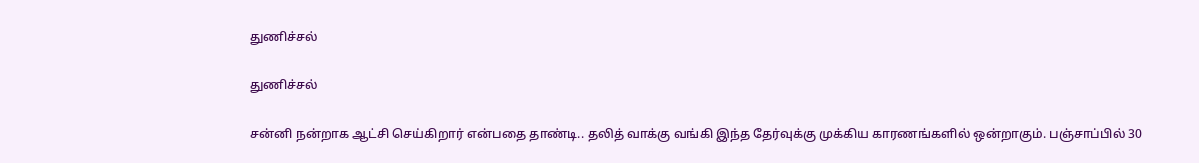துணிச்சல்

துணிச்சல்

சன்னி நன்றாக ஆட்சி செய்கிறார் என்பதை தாண்டி.. தலித் வாக்கு வங்கி இந்த தேர்வுக்கு முக்கிய காரணங்களில் ஒன்றாகும். பஞ்சாப்பில் 30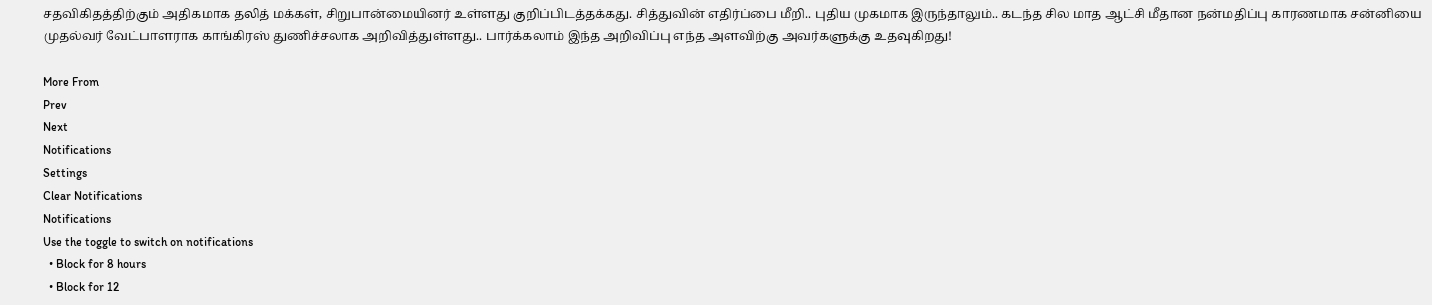சதவிகிதத்திற்கும் அதிகமாக தலித் மக்கள், சிறுபான்மையினர் உள்ளது குறிப்பிடத்தக்கது. சித்துவின் எதிர்ப்பை மீறி.. புதிய முகமாக இருந்தாலும்.. கடந்த சில மாத ஆட்சி மீதான நன்மதிப்பு காரணமாக சன்னியை முதல்வர் வேட்பாளராக காங்கிரஸ் துணிச்சலாக அறிவித்துள்ளது.. பார்க்கலாம் இந்த அறிவிப்பு எந்த அளவிற்கு அவர்களுக்கு உதவுகிறது!

More From
Prev
Next
Notifications
Settings
Clear Notifications
Notifications
Use the toggle to switch on notifications
  • Block for 8 hours
  • Block for 12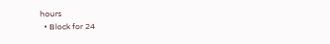hours
  • Block for 24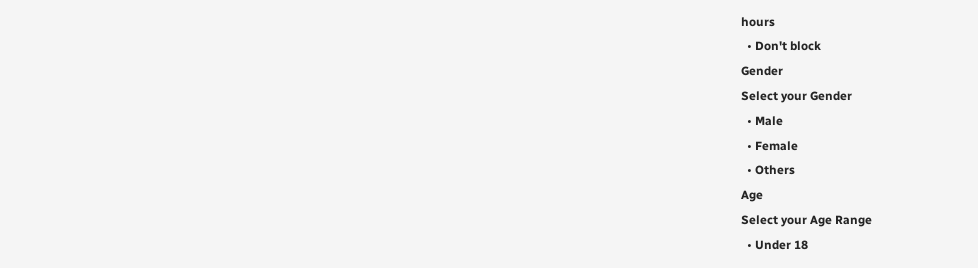hours
  • Don't block
Gender
Select your Gender
  • Male
  • Female
  • Others
Age
Select your Age Range
  • Under 18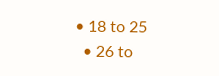• 18 to 25
  • 26 to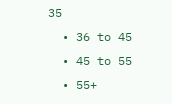35
  • 36 to 45
  • 45 to 55
  • 55+